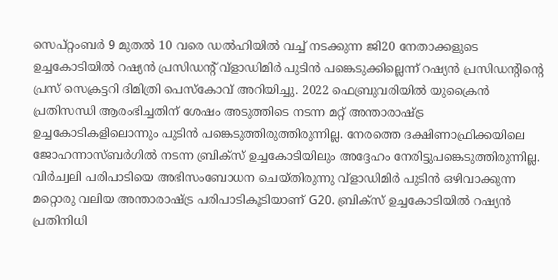സെപ്റ്റംബർ 9 മുതൽ 10 വരെ ഡൽഹിയിൽ വച്ച് നടക്കുന്ന ജി20 നേതാക്കളുടെ ഉച്ചകോടിയിൽ റഷ്യൻ പ്രസിഡന്റ് വ്ളാഡിമിർ പുടിൻ പങ്കെടുക്കില്ലെന്ന് റഷ്യൻ പ്രസിഡന്റിന്റെ പ്രസ് സെക്രട്ടറി ദിമിത്രി പെസ്കോവ് അറിയിച്ചു. 2022 ഫെബ്രുവരിയിൽ യുക്രൈൻ പ്രതിസന്ധി ആരംഭിച്ചതിന് ശേഷം അടുത്തിടെ നടന്ന മറ്റ് അന്താരാഷ്ട്ര ഉച്ചകോടികളിലൊന്നും പുടിൻ പങ്കെടുത്തിരുത്തിരുന്നില്ല. നേരത്തെ ദക്ഷിണാഫ്രിക്കയിലെ ജോഹന്നാസ്ബർഗിൽ നടന്ന ബ്രിക്സ് ഉച്ചകോടിയിലും അദ്ദേഹം നേരിട്ടുപങ്കെടുത്തിരുന്നില്ല.
വിർച്വലി പരിപാടിയെ അഭിസംബോധന ചെയ്തിരുന്നു വ്ളാഡിമിർ പുടിൻ ഒഴിവാക്കുന്ന മറ്റൊരു വലിയ അന്താരാഷ്ട്ര പരിപാടികൂടിയാണ് G20. ബ്രിക്സ് ഉച്ചകോടിയിൽ റഷ്യൻ പ്രതിനിധി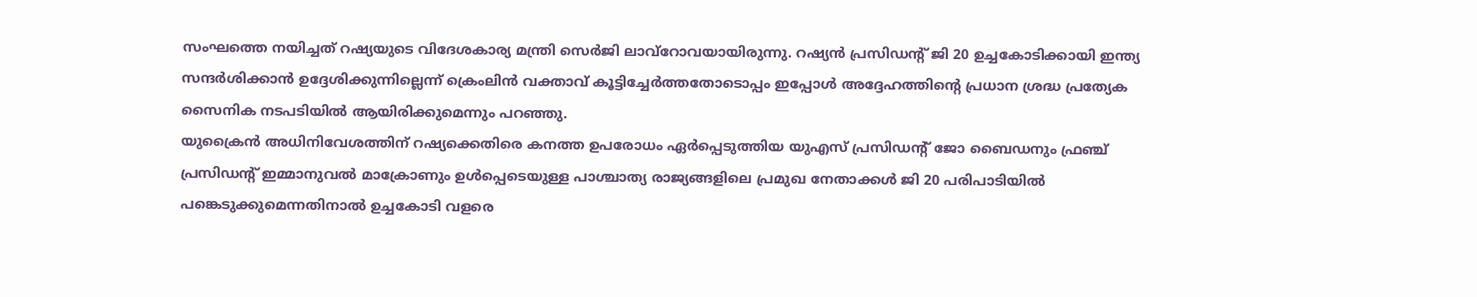സംഘത്തെ നയിച്ചത് റഷ്യയുടെ വിദേശകാര്യ മന്ത്രി സെർജി ലാവ്റോവയായിരുന്നു. റഷ്യൻ പ്രസിഡന്റ് ജി 20 ഉച്ചകോടിക്കായി ഇന്ത്യ സന്ദർശിക്കാൻ ഉദ്ദേശിക്കുന്നില്ലെന്ന് ക്രെംലിൻ വക്താവ് കൂട്ടിച്ചേർത്തതോടൊപ്പം ഇപ്പോൾ അദ്ദേഹത്തിന്റെ പ്രധാന ശ്രദ്ധ പ്രത്യേക സൈനിക നടപടിയിൽ ആയിരിക്കുമെന്നും പറഞ്ഞു.
യുക്രൈൻ അധിനിവേശത്തിന് റഷ്യക്കെതിരെ കനത്ത ഉപരോധം ഏർപ്പെടുത്തിയ യുഎസ് പ്രസിഡന്റ് ജോ ബൈഡനും ഫ്രഞ്ച് പ്രസിഡന്റ് ഇമ്മാനുവൽ മാക്രോണും ഉൾപ്പെടെയുള്ള പാശ്ചാത്യ രാജ്യങ്ങളിലെ പ്രമുഖ നേതാക്കൾ ജി 20 പരിപാടിയിൽ പങ്കെടുക്കുമെന്നതിനാൽ ഉച്ചകോടി വളരെ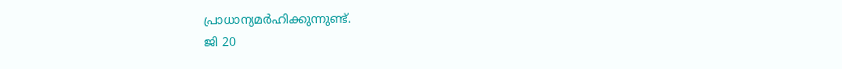പ്രാധാന്യമർഹിക്കുന്നുണ്ട്.
ജി 20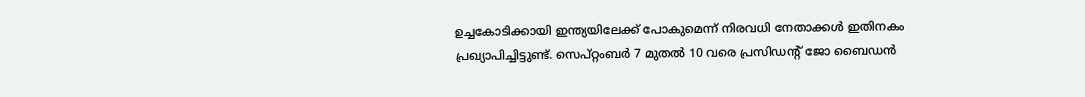ഉച്ചകോടിക്കായി ഇന്ത്യയിലേക്ക് പോകുമെന്ന് നിരവധി നേതാക്കൾ ഇതിനകം പ്രഖ്യാപിച്ചിട്ടുണ്ട്. സെപ്റ്റംബർ 7 മുതൽ 10 വരെ പ്രസിഡന്റ് ജോ ബൈഡൻ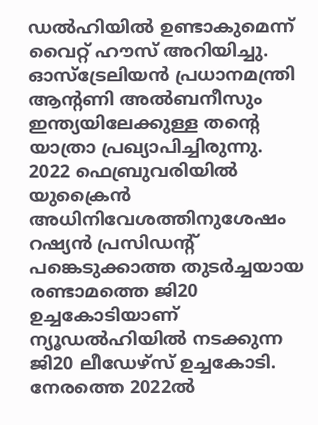ഡൽഹിയിൽ ഉണ്ടാകുമെന്ന് വൈറ്റ് ഹൗസ് അറിയിച്ചു. ഓസ്ട്രേലിയൻ പ്രധാനമന്ത്രി ആന്റണി അൽബനീസും ഇന്ത്യയിലേക്കുള്ള തന്റെ യാത്രാ പ്രഖ്യാപിച്ചിരുന്നു.
2022 ഫെബ്രുവരിയിൽ യുക്രൈൻ അധിനിവേശത്തിനുശേഷം റഷ്യൻ പ്രസിഡന്റ് പങ്കെടുക്കാത്ത തുടർച്ചയായ രണ്ടാമത്തെ ജി20 ഉച്ചകോടിയാണ് ന്യൂഡൽഹിയിൽ നടക്കുന്ന ജി20 ലീഡേഴ്സ് ഉച്ചകോടി. നേരത്തെ 2022ൽ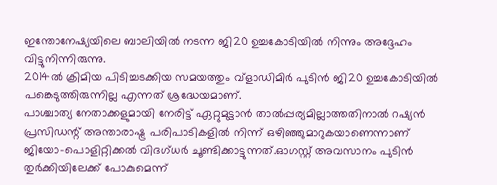ഇന്തോനേഷ്യയിലെ ബാലിയിൽ നടന്ന ജി20 ഉച്ചകോടിയിൽ നിന്നും അദ്ദേഹം വിട്ടുനിന്നിരുന്നു.
2014ൽ ക്രിമിയ പിടിച്ചടക്കിയ സമയത്തും വ്ളാഡിമിർ പുടിൻ ജി20 ഉച്ചകോടിയിൽ പങ്കെടുത്തിരുന്നില്ല എന്നത് ശ്രദ്ധേയമാണ്.
പാശ്ചാത്യ നേതാക്കളുമായി നേരിട്ട് ഏറ്റുമുട്ടാൻ താൽപ്പര്യമില്ലാത്തതിനാൽ റഷ്യൻ പ്രസിഡന്റ് അന്താരാഷ്ട്ര പരിപാടികളിൽ നിന്ന് ഒഴിഞ്ഞുമാറുകയാണെന്നാണ് ജിയോ-പൊളിറ്റിക്കൽ വിദഗ്ധർ ചൂണ്ടിക്കാട്ടുന്നത്.ഓഗസ്റ്റ് അവസാനം പുടിൻ തുർക്കിയിലേക്ക് പോകുമെന്ന്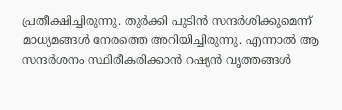പ്രതീക്ഷിച്ചിരുന്നു. തുർക്കി പുടിൻ സന്ദർശിക്കുമെന്ന് മാധ്യമങ്ങൾ നേരത്തെ അറിയിച്ചിരുന്നു. എന്നാൽ ആ സന്ദർശനം സ്ഥിരീകരിക്കാൻ റഷ്യൻ വൃത്തങ്ങൾ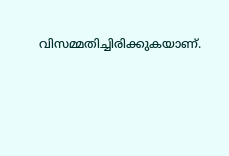വിസമ്മതിച്ചിരിക്കുകയാണ്.